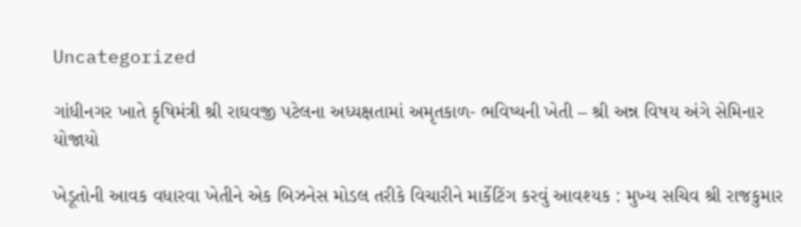Uncategorized

ગાંધીનગર ખાતે કૃષિમંત્રી શ્રી રાઘવજી પટેલના અધ્યક્ષતામાં અમૃતકાળ- ભવિષ્યની ખેતી – શ્રી અન્ન વિષય અંગે સેમિનાર યોજાયો

ખેડૂતોની આવક વધારવા ખેતીને એક બિઝનેસ મોડલ તરીકે વિચારીને માર્કેટિંગ કરવું આવશ્યક : મુખ્ય સચિવ શ્રી રાજકુમાર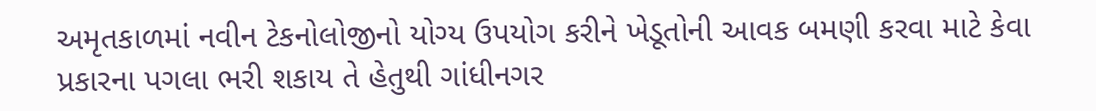અમૃતકાળમાં નવીન ટેકનોલોજીનો યોગ્ય ઉપયોગ કરીને ખેડૂતોની આવક બમણી કરવા માટે કેવા પ્રકારના પગલા ભરી શકાય તે હેતુથી ગાંધીનગર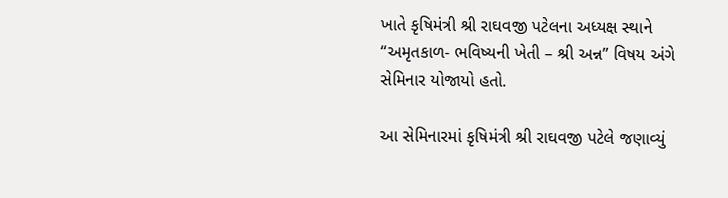ખાતે કૃષિમંત્રી શ્રી રાઘવજી પટેલના અધ્યક્ષ સ્થાને “અમૃતકાળ- ભવિષ્યની ખેતી – શ્રી અન્ન” વિષય અંગે સેમિનાર યોજાયો હતો.

આ સેમિનારમાં કૃષિમંત્રી શ્રી રાઘવજી પટેલે જણાવ્યું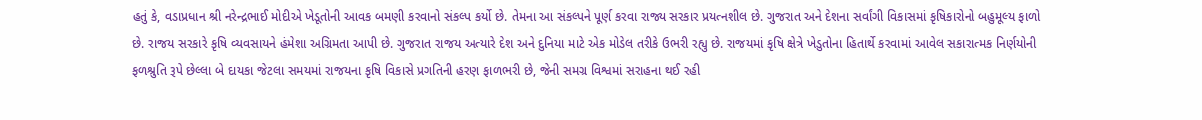હતું કે, વડાપ્રધાન શ્રી નરેન્દ્રભાઈ મોદીએ ખેડૂતોની આવક બમણી કરવાનો સંકલ્પ કર્યો છે. તેમના આ સંકલ્પને પૂર્ણ કરવા રાજ્ય સરકાર પ્રયત્નશીલ છે. ગુજરાત અને દેશના સર્વાંગી વિકાસમાં કૃષિકારોનો બહુમૂલ્ય ફાળો છે. રાજય સરકારે કૃષિ વ્યવસાયને હંમેશા અગ્રિમતા આપી છે. ગુજરાત રાજય અત્યારે દેશ અને દુનિયા માટે એક મોડેલ તરીકે ઉભરી રહ્યુ છે. રાજયમાં કૃષિ ક્ષેત્રે ખેડુતોના હિતાર્થે કરવામાં આવેલ સકારાત્મક નિર્ણયોની ફળશ્રુતિ રૂપે છેલ્લા બે દાયકા જેટલા સમયમાં રાજયના કૃષિ વિકાસે પ્રગતિની હરણ ફાળભરી છે, જેની સમગ્ર વિશ્વમાં સરાહના થઈ રહી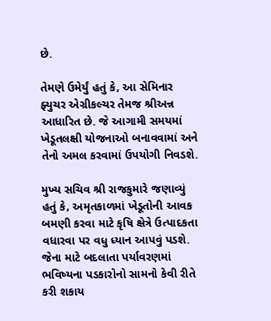છે.

તેમણે ઉમેર્યું હતું કે, આ સેમિનાર ફ્યુચર એગ્રીકલ્ચર તેમજ શ્રીઅન્ન આધારિત છે. જે આગામી સમયમાં ખેડૂતલક્ષી યોજનાઓ બનાવવામાં અને તેનો અમલ કરવામાં ઉપયોગી નિવડશે.

મુખ્ય સચિવ શ્રી રાજકુમારે જણાવ્યું હતું કે, અમૃતકાળમાં ખેડૂતોની આવક બમણી કરવા માટે કૃષિ ક્ષેત્રે ઉત્પાદકતા વધારવા પર વધુ ધ્યાન આપવું પડશે. જેના માટે બદલાતા પર્યાવરણમાં ભવિષ્યના પડકારોનો સામનો કેવી રીતે કરી શકાય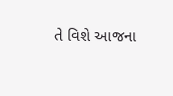તે વિશે આજના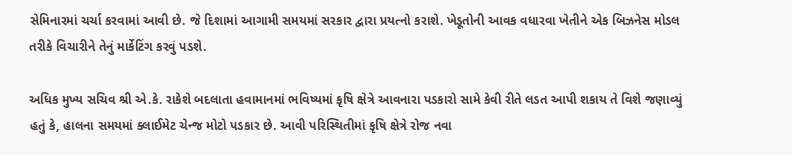સેમિનારમાં ચર્ચા કરવામાં આવી છે. જે દિશામાં આગામી સમયમાં સરકાર દ્વારા પ્રયત્નો કરાશે. ખેડૂતોની આવક વધારવા ખેતીને એક બિઝનેસ મોડલ તરીકે વિચારીને તેનું માર્કેટિંગ કરવું પડશે.

અધિક મુખ્ય સચિવ શ્રી એ.કે. રાકેશે બદલાતા હવામાનમાં ભવિષ્યમાં કૃષિ ક્ષેત્રે આવનારા પડકારો સામે કેવી રીતે લડત આપી શકાય તે વિશે જણાવ્યું હતું કે, હાલના સમયમાં ક્લાઈમેટ ચેન્જ મોટો પડકાર છે. આવી પરિસ્થિતીમાં કૃષિ ક્ષેત્રે રોજ નવા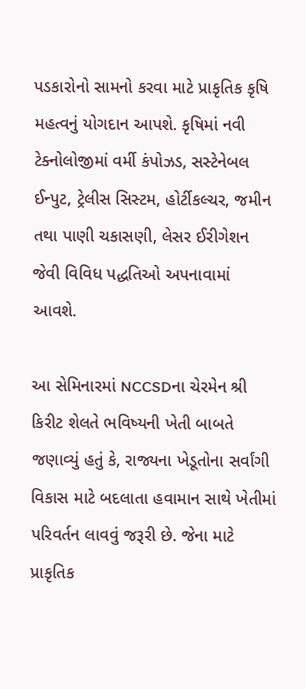પડકારોનો સામનો કરવા માટે પ્રાકૃતિક કૃષિ મહત્વનું યોગદાન આપશે. કૃષિમાં નવી ટેક્નોલોજીમાં વર્મી કંપોઝડ, સસ્ટેનેબલ ઈન્પુટ, ટ્રેલીસ સિસ્ટમ, હોર્ટીકલ્ચર, જમીન તથા પાણી ચકાસણી, લેસર ઈરીગેશન જેવી વિવિધ પદ્ધતિઓ અપનાવામાં આવશે.

આ સેમિનારમાં NCCSDના ચેરમેન શ્રી કિરીટ શેલતે ભવિષ્યની ખેતી બાબતે જણાવ્યું હતું કે, રાજ્યના ખેડૂતોના સર્વાંગી વિકાસ માટે બદલાતા હવામાન સાથે ખેતીમાં પરિવર્તન લાવવું જરૂરી છે. જેના માટે પ્રાકૃતિક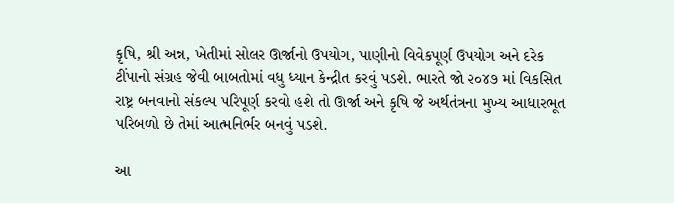કૃષિ, શ્રી અન્ન, ખેતીમાં સોલર ઊર્જાનો ઉપયોગ, પાણીનો વિવેકપૂર્ણ ઉપયોગ અને દરેક ટીંપાનો સંગ્રહ જેવી બાબતોમાં વધુ ધ્યાન કેન્દ્રીત કરવું પડશે. ભારતે જો ૨૦૪૭ માં વિકસિત રાષ્ટ્ર બનવાનો સંકલ્પ પરિપૂર્ણ કરવો હશે તો ઊર્જા અને કૃષિ જે અર્થતંત્રના મુખ્ય આધારભૂત પરિબળો છે તેમાં આત્મનિર્ભર બનવું પડશે.

આ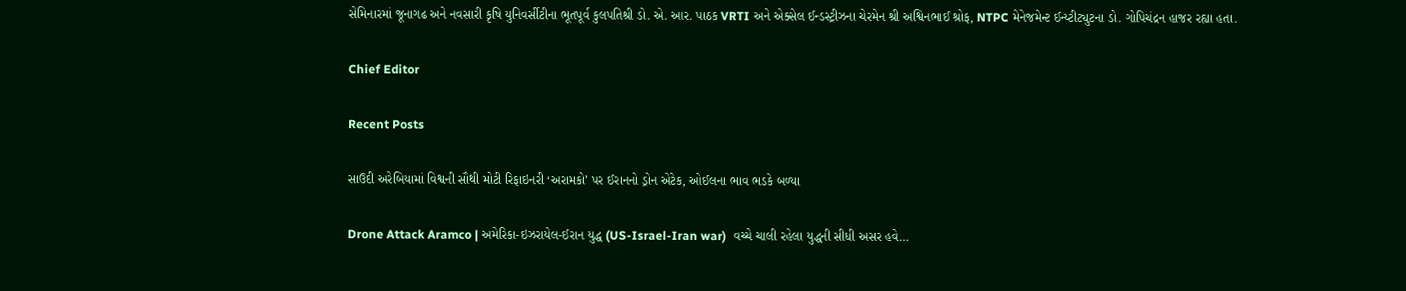સેમિનારમાં જૂનાગઢ અને નવસારી કૃષિ યુનિવર્સીટીના ભૂતપૂર્વ કુલપતિશ્રી ડો. એ. આર. પાઠક VRTI અને એક્સેલ ઈન્ડસ્ટ્રીઝના ચેરમેન શ્રી અશ્વિનભાઈ શ્રોફ, NTPC મેનેજમેન્ટ ઈન્ય્ટીટ્યુટના ડો. ગોપિચંદ્રન હાજર રહ્યા હતા.

Chief Editor

Recent Posts

સાઉદી અરેબિયામાં વિશ્વની સૌથી મોટી રિફાઇનરી ‘અરામકો’ પર ઈરાનનો ડ્રોન એટેક, ઓઈલના ભાવ ભડકે બળ્યા

Drone Attack Aramco | અમેરિકા-ઇઝરાયેલ-ઈરાન યુદ્ધ (US-Israel-Iran war)  વચ્ચે ચાલી રહેલા યુદ્ધની સીધી અસર હવે…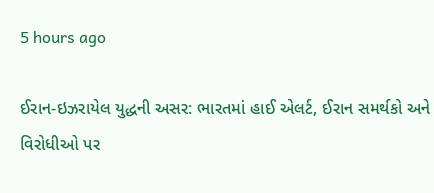5 hours ago

ઈરાન-ઇઝરાયેલ યુદ્ધની અસર: ભારતમાં હાઈ એલર્ટ, ઈરાન સમર્થકો અને વિરોધીઓ પર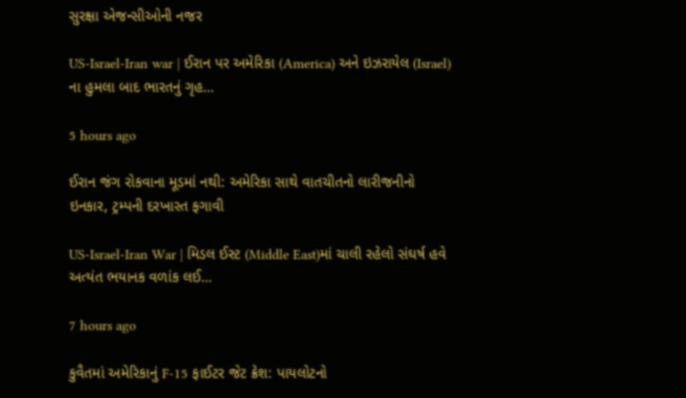સુરક્ષા એજન્સીઓની નજર

US-Israel-Iran war | ઈરાન પર અમેરિકા (America) અને ઇઝરાયેલ (Israel) ના હુમલા બાદ ભારતનું ગૃહ…

5 hours ago

ઈરાન જંગ રોકવાના મૂડમાં નથી: અમેરિકા સાથે વાતચીતનો લારીજનીનો ઇનકાર, ટ્રમ્પની દરખાસ્ત ફગાવી

US-Israel-Iran War | મિડલ ઈસ્ટ (Middle East)માં ચાલી રહેલો સંઘર્ષ હવે અત્યંત ભયાનક વળાંક લઈ…

7 hours ago

કુવૈતમાં અમેરિકાનું F-15 ફાઈટર જેટ ક્રેશ: પાયલોટનો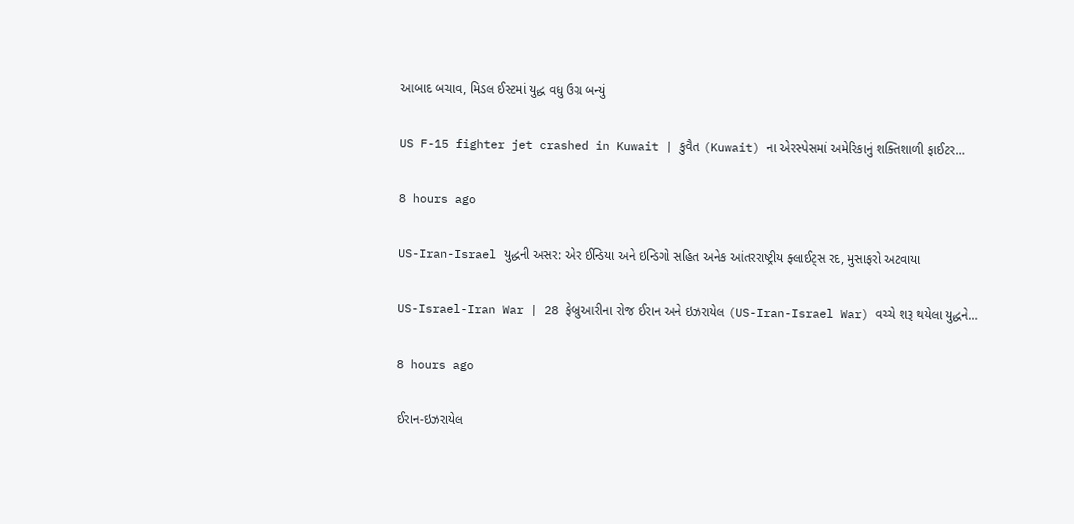આબાદ બચાવ, મિડલ ઈસ્ટમાં યુદ્ધ વધુ ઉગ્ર બન્યું

US F-15 fighter jet crashed in Kuwait | કુવૈત (Kuwait) ના એરસ્પેસમાં અમેરિકાનું શક્તિશાળી ફાઈટર…

8 hours ago

US-Iran-Israel યુદ્ધની અસર: એર ઈન્ડિયા અને ઇન્ડિગો સહિત અનેક આંતરરાષ્ટ્રીય ફ્લાઈટ્સ રદ, મુસાફરો અટવાયા

US-Israel-Iran War | 28 ફેબ્રુઆરીના રોજ ઈરાન અને ઇઝરાયેલ (US-Iran-Israel War) વચ્ચે શરૂ થયેલા યુદ્ધને…

8 hours ago

ઈરાન-ઇઝરાયેલ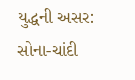યુદ્ધની અસર: સોના-ચાંદી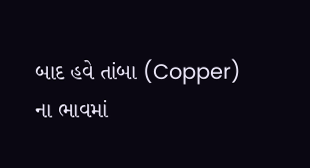બાદ હવે તાંબા (Copper) ના ભાવમાં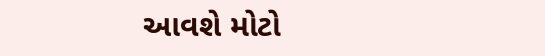આવશે મોટો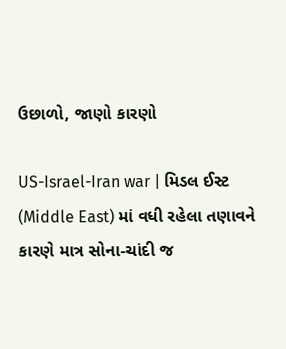ઉછાળો, જાણો કારણો

US-Israel-Iran war | મિડલ ઈસ્ટ (Middle East) માં વધી રહેલા તણાવને કારણે માત્ર સોના-ચાંદી જ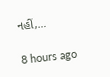નહીં,…

8 hours ago